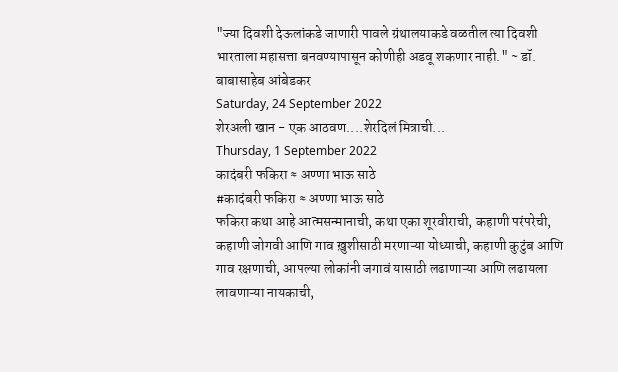"ज्या दिवशी देऊलांकडे जाणारी पावले ग्रंथालयाकडे वळतील त्या दिवशी भारताला महासत्ता बनवण्यापासून कोणीही अडवू शकणार नाही." ~ डॉ. बाबासाहेब आंबेडकर
Saturday, 24 September 2022
शेरअली खान - एक आठवण....शेरदिलं मित्राची...
Thursday, 1 September 2022
कादंबरी फकिरा ≈ अण्णा भाऊ साठे
#कादंबरी फकिरा ≈ अण्णा भाऊ साठे
फकिरा कथा आहे आत्मसन्मानाची, कथा एका शूरवीराची, कहाणी परंपरेची, कहाणी जोगवी आणि गाव ख़ुशीसाठी मरणाऱ्या योध्याची, कहाणी कुटुंब आणि गाव रक्षणाची, आपल्या लोकांनी जगावं यासाठी लढाणाऱ्या आणि लढायला लावणाऱ्या नायकाची,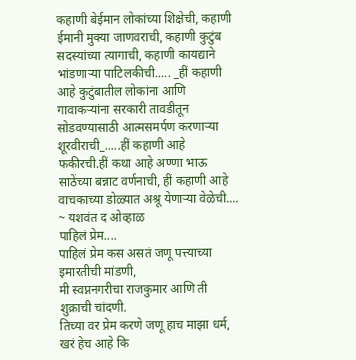कहाणी बेईमान लोकांच्या शिक्षेची, कहाणी ईमानी मुक्या जाणवराची, कहाणी कुटुंब सदस्यांच्या त्यागाची, कहाणी कायद्याने भांडणाऱ्या पाटिलकीची..... _हीं कहाणी आहे कुटुंबातील लोकांना आणि गावाकऱ्यांना सरकारी तावडीतून सोडवण्यासाठी आत्मसमर्पण करणाऱ्या शूरवीराची_.....हीं कहाणी आहे फकीरची.हीं कथा आहे अण्णा भाऊ साठेंच्या बन्नाट वर्णनाची, हीं कहाणी आहे वाचकाच्या डोळ्यात अश्रू येणाऱ्या वेळेची....
~ यशवंत द ओव्हाळ
पाहिलं प्रेम....
पाहिलं प्रेम कस असतं जणू पत्त्याच्या इमारतीची मांडणी,
मी स्वप्ननगरीचा राजकुमार आणि ती शुक्राची चांदणी.
तिच्या वर प्रेम करणे जणू हाच माझा धर्म,
खरं हेच आहे कि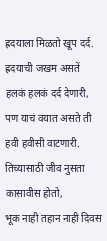ह्रदयाला मिळतो खूप दर्द.
ह्रदयाची जखम असतें हलकं हलकं दर्द देणारी,
पण याचं वयात असते ती हवी हवीसी वाटणारी.
तिच्यासाठी जीव नुसता कासावीस होतो,
भूक नाही तहान नाही दिवस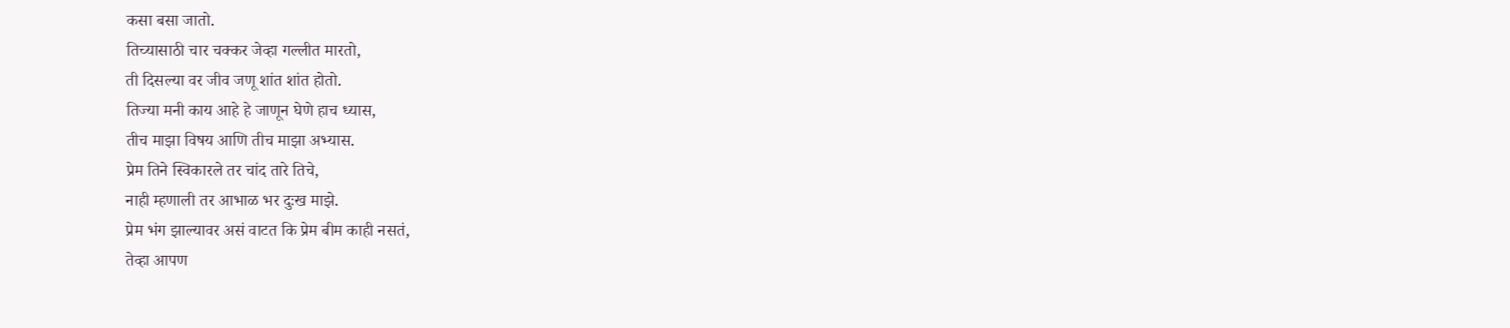कसा बसा जातो.
तिच्यासाठी चार चक्कर जेव्हा गल्लीत मारतो,
ती दिसल्या वर जीव जणू शांत शांत होतो.
तिज्या मनी काय आहे हे जाणून घेणे हाच ध्यास,
तीच माझा विषय आणि तीच माझा अभ्यास.
प्रेम तिने स्विकारले तर चांद तारे तिचे,
नाही म्हणाली तर आभाळ भर दुःख माझे.
प्रेम भंग झाल्यावर असं वाटत कि प्रेम बीम काही नसतं,
तेव्हा आपण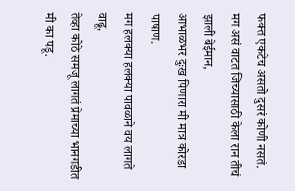फक्त एकटेच असतो दुसरं कोणी नसतं.
मग असं वाटत जिच्यासाठी केला रान तीचं झाली बेईमान,
आभाळभर दुःख पिणारा मी मात्र कोरडा पाषाण.
मग हलक्या हलक्या पावळाने वय लागते वाढू,
तेव्हा कोठे समजू लागतं प्रेमाच्या भानगडीत मी का पडू.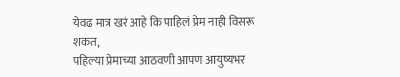येवढ मात्र खरं आहे कि पाहिलं प्रेम नाही विसरू शकत,
पहिल्या प्रेमाच्या आठवणी आपण आयुष्यभर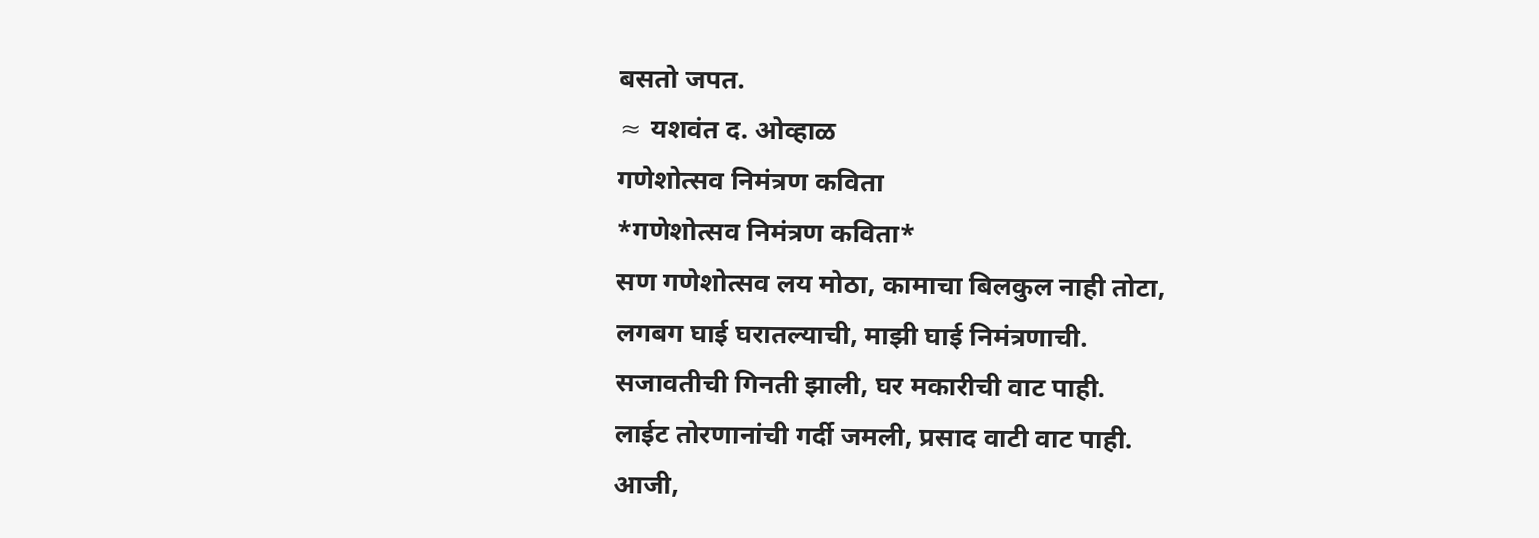बसतो जपत.
≈ यशवंत द. ओव्हाळ
गणेशोत्सव निमंत्रण कविता
*गणेशोत्सव निमंत्रण कविता*
सण गणेशोत्सव लय मोठा, कामाचा बिलकुल नाही तोटा,
लगबग घाई घरातल्याची, माझी घाई निमंत्रणाची.
सजावतीची गिनती झाली, घर मकारीची वाट पाही.
लाईट तोरणानांची गर्दी जमली, प्रसाद वाटी वाट पाही.
आजी,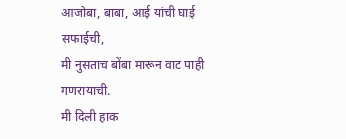आजोबा, बाबा, आई यांची घाई सफाईची,
मी नुसताच बोंबा मारून वाट पाही गणरायाची.
मी दिली हाक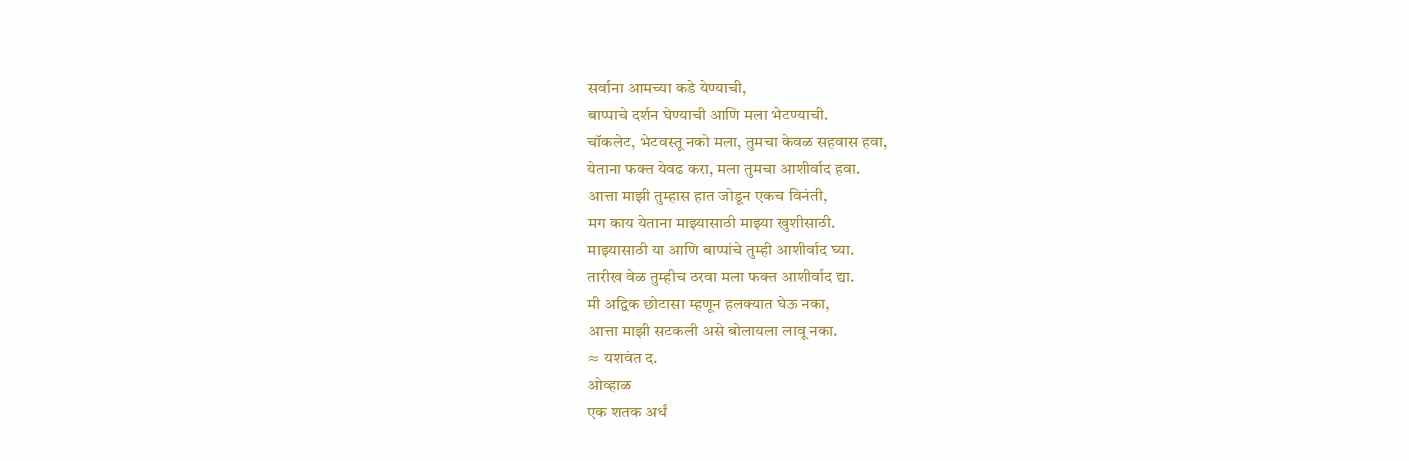सर्वाना आमच्या कडे येण्याची,
बाप्पाचे दर्शन घेण्याची आणि मला भेटण्याची.
चॉकलेट, भेटवस्तू नको मला, तुमचा केवळ सहवास हवा,
येताना फक्त येवढ करा, मला तुमचा आशीर्वाद हवा.
आत्ता माझी तुम्हास हात जोडून एकच विनंती,
मग काय येताना माझ्यासाठी माझ्या खुशीसाठी.
माझ्यासाठी या आणि बाप्पांचे तुम्ही आशीर्वाद घ्या.
तारीख वेळ तुम्हीच ठरवा मला फक्त आशीर्वाद द्या.
मी अद्विक छोटासा म्हणून हलक्यात घेऊ नका,
आत्ता माझी सटकली असे बोलायला लावू नका.
≈ यशवंत द.
ओव्हाळ
एक शतक अर्धं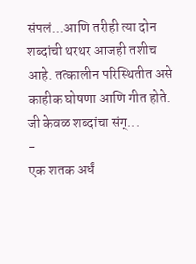संपलं...आणि तरीही त्या दोन शब्दांची थरथर आजही तशीच आहे. तत्कालीन परिस्थितीत असे काहीक घोषणा आणि गीत होते. जी केवळ शब्दांचा संग्...
-
एक शतक अर्धं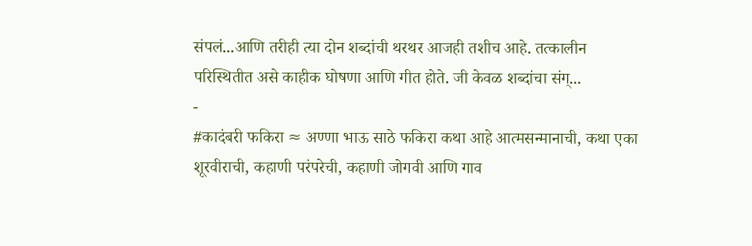संपलं...आणि तरीही त्या दोन शब्दांची थरथर आजही तशीच आहे. तत्कालीन परिस्थितीत असे काहीक घोषणा आणि गीत होते. जी केवळ शब्दांचा संग्...
-
#कादंबरी फकिरा ≈ अण्णा भाऊ साठे फकिरा कथा आहे आत्मसन्मानाची, कथा एका शूरवीराची, कहाणी परंपरेची, कहाणी जोगवी आणि गाव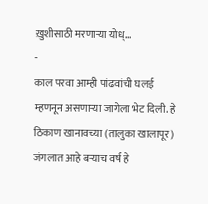ख़ुशीसाठी मरणाऱ्या योध्...
-
काल परवा आम्ही पांढवांची घलई म्हणनून असणाऱ्या जागेला भेट दिली. हे ठिकाण खानावच्या (तालुका खालापूर) जंगलात आहे बऱ्याच वर्ष हे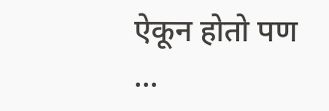ऐकून होतो पण ...